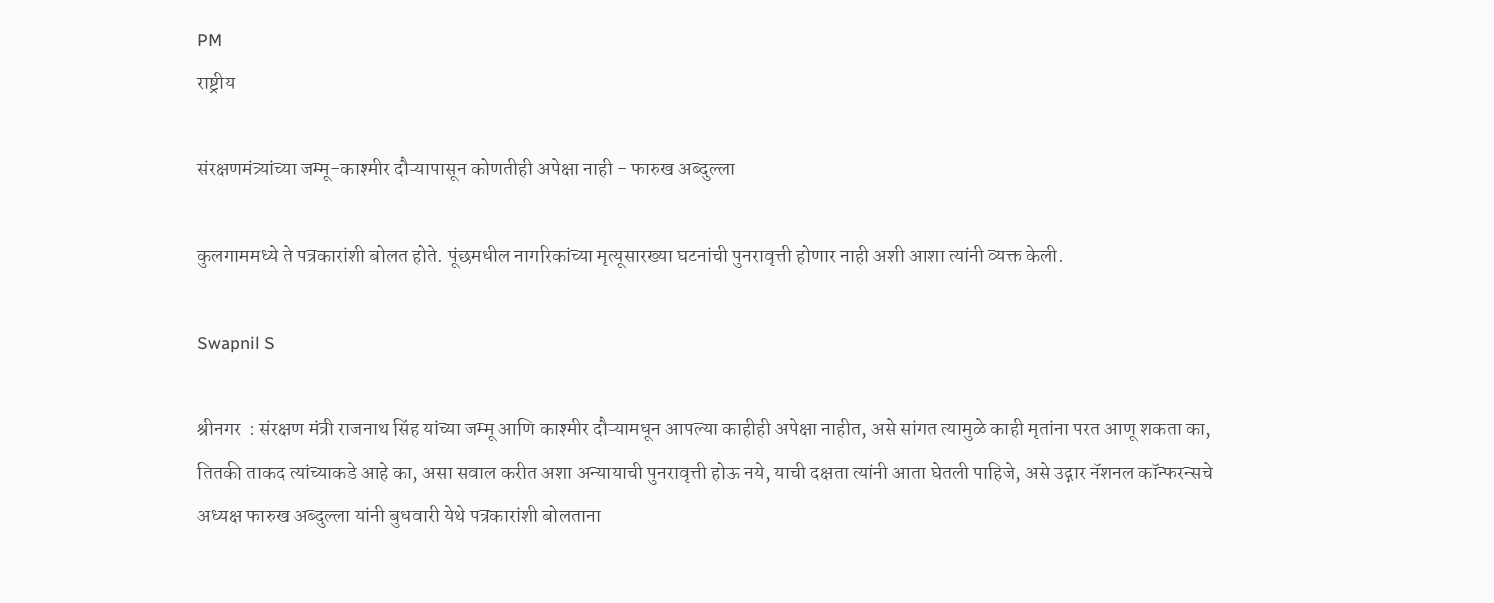PM
राष्ट्रीय

संरक्षणमंत्र्यांच्या जम्मू-काश्मीर दौऱ्यापासून कोणतीही अपेक्षा नाही - फारुख अब्दुल्ला

कुलगाममध्ये ते पत्रकारांशी बोलत होते. पूंछमधील नागरिकांच्या मृत्यूसारख्या घटनांची पुनरावृत्ती होणार नाही अशी आशा त्यांनी व्यक्त केली.

Swapnil S

श्रीनगर  : संरक्षण मंत्री राजनाथ सिंह यांच्या जम्मू आणि काश्मीर दौऱ्यामधून आपल्या काहीही अपेक्षा नाहीत, असे सांगत त्यामुळे काही मृतांना परत आणू शकता का, तितकी ताकद त्यांच्याकडे आहे का, असा सवाल करीत अशा अन्यायाची पुनरावृत्ती होऊ नये, याची दक्षता त्यांनी आता घेतली पाहिजे, असे उद्गार नॅशनल कॉन्फरन्सचे अध्यक्ष फारुख अब्दुल्ला यांनी बुधवारी येथे पत्रकारांशी बोलताना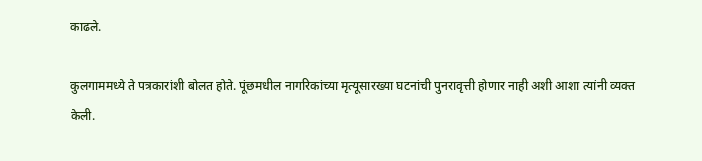काढले.

कुलगाममध्ये ते पत्रकारांशी बोलत होते. पूंछमधील नागरिकांच्या मृत्यूसारख्या घटनांची पुनरावृत्ती होणार नाही अशी आशा त्यांनी व्यक्त केली.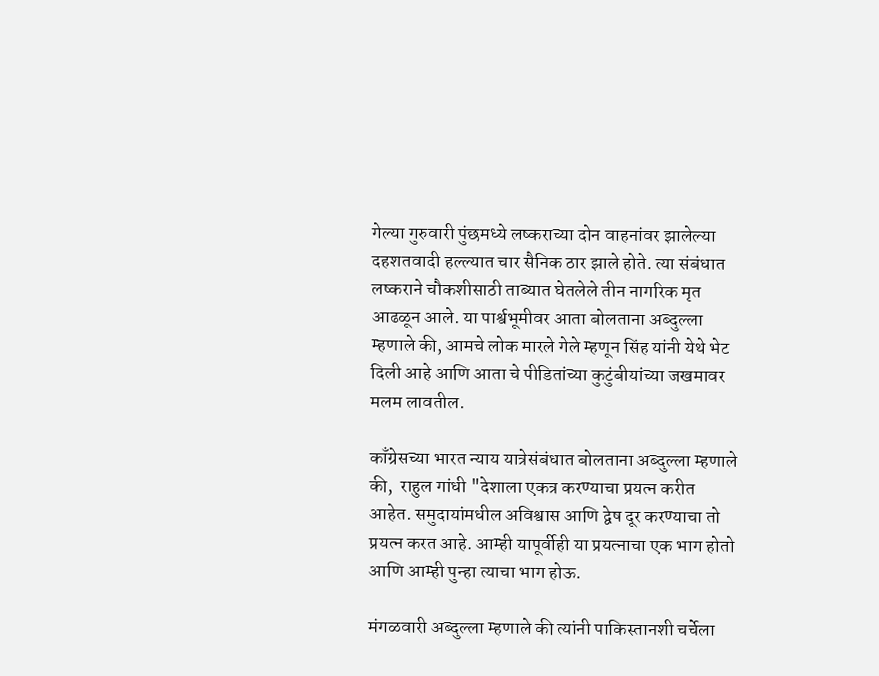गेल्या गुरुवारी पुंछमध्ये लष्कराच्या दोन वाहनांवर झालेल्या दहशतवादी हल्ल्यात चार सैनिक ठार झाले होते. त्या संबंधात  लष्कराने चौकशीसाठी ताब्यात घेतलेले तीन नागरिक मृत आढळून आले. या पार्श्वभूमीवर आता बोलताना अब्दुल्ला म्हणाले की, आमचे लोक मारले गेले म्हणून सिंह यांनी येथे भेट दिली आहे आणि आता चे पीडितांच्या कुटुंबीयांच्या जखमावर मलम लावतील.

काँग्रेसच्या भारत न्याय यात्रेसंबंधात बोलताना अब्दुल्ला म्हणाले की,  राहुल गांधी "देशाला एकत्र करण्याचा प्रयत्न करीत आहेत. समुदायांमधील अविश्वास आणि द्वेष दूर करण्याचा तो प्रयत्न करत आहे. आम्ही यापूर्वीही या प्रयत्नाचा एक भाग होतो आणि आम्ही पुन्हा त्याचा भाग होऊ.

मंगळवारी अब्दुल्ला म्हणाले की त्यांनी पाकिस्तानशी चर्चेला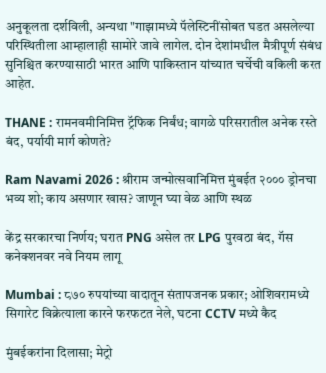अनुकूलता दर्शविली, अन्यथा "गाझामध्ये पॅलेस्टिनींसोबत घडत असलेल्या परिस्थितीला आम्हालाही सामोरे जावे लागेल. दोन देशांमधील मैत्रीपूर्ण संबंध सुनिश्चित करण्यासाठी भारत आणि पाकिस्तान यांच्यात चर्चेची वकिली करत आहेत.

THANE : रामनवमीनिमित्त ट्रॅफिक निर्बंध; वागळे परिसरातील अनेक रस्ते बंद, पर्यायी मार्ग कोणते?

Ram Navami 2026 : श्रीराम जन्मोत्सवानिमित्त मुंबईत २००० ड्रोनचा भव्य शो; काय असणार खास? जाणून घ्या वेळ आणि स्थळ

केंद्र सरकारचा निर्णय; घरात PNG असेल तर LPG पुरवठा बंद, गॅस कनेक्शनवर नवे नियम लागू

Mumbai : ८७० रुपयांच्या वादातून संतापजनक प्रकार; ओशिवरामध्ये सिगारेट विक्रेत्याला कारने फरफटत नेले, घटना CCTV मध्ये कैद

मुंबईकरांना दिलासा; मेट्रो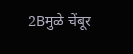2Bमुळे चेंबूर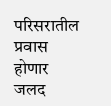परिसरातील प्रवास होणार जलद